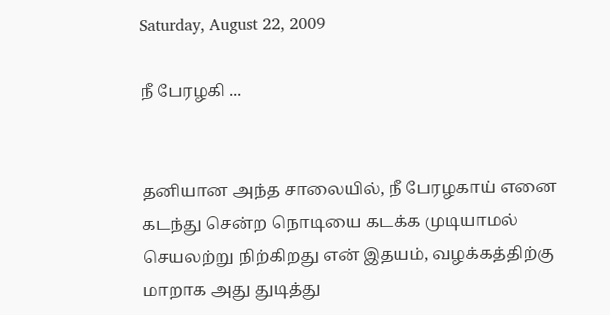Saturday, August 22, 2009

நீ பேரழகி ...


தனியான அந்த சாலையில், நீ பேரழகாய் எனை கடந்து சென்ற நொடியை கடக்க முடியாமல் செயலற்று நிற்கிறது என் இதயம், வழக்கத்திற்கு மாறாக அது துடித்து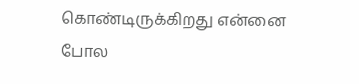கொண்டிருக்கிறது என்னை போல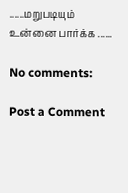......மறுபடியும் உன்னை பார்க்க ......

No comments:

Post a Comment